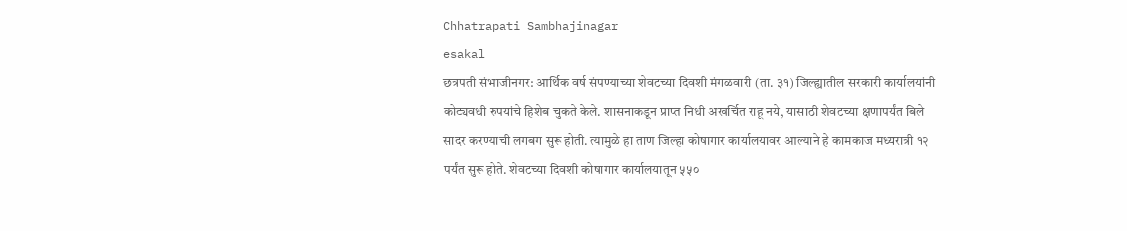Chhatrapati Sambhajinagar
esakal
छत्रपती संभाजीनगर: आर्थिक वर्ष संपण्याच्या शेवटच्या दिवशी मंगळवारी (ता. ३१) जिल्ह्यातील सरकारी कार्यालयांनी कोट्यवधी रुपयांचे हिशेब चुकते केले. शासनाकडून प्राप्त निधी अखर्चित राहू नये, यासाठी शेवटच्या क्षणापर्यंत बिले सादर करण्याची लगबग सुरू होती. त्यामुळे हा ताण जिल्हा कोषागार कार्यालयावर आल्याने हे कामकाज मध्यरात्री १२ पर्यंत सुरू होते. शेवटच्या दिवशी कोषागार कार्यालयातून ५५०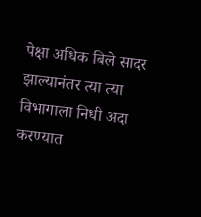पेक्षा अधिक बिले सादर झाल्यानंतर त्या त्या विभागाला निधी अदा करण्यात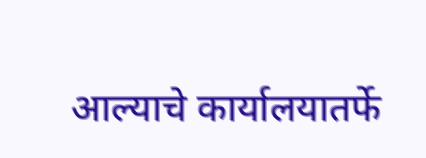आल्याचे कार्यालयातर्फे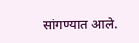सांगण्यात आले.